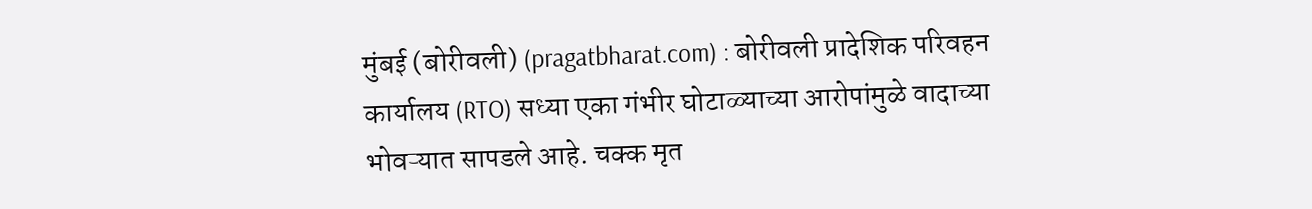मुंबई (बोरीवली) (pragatbharat.com) : बोरीवली प्रादेशिक परिवहन कार्यालय (RTO) सध्या एका गंभीर घोटाळ्याच्या आरोपांमुळे वादाच्या भोवऱ्यात सापडले आहे. चक्क मृत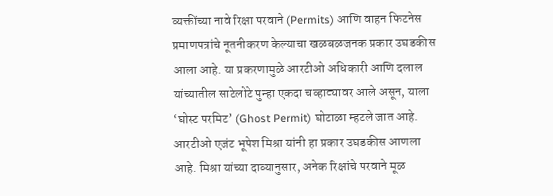व्यक्तींच्या नावे रिक्षा परवाने (Permits) आणि वाहन फिटनेस प्रमाणपत्रांचे नूतनीकरण केल्याचा खळबळजनक प्रकार उघडकीस आला आहे. या प्रकरणामुळे आरटीओ अधिकारी आणि दलाल यांच्यातील साटेलोटे पुन्हा एकदा चव्हाट्यावर आले असून, याला ‘घोस्ट परमिट’ (Ghost Permit) घोटाळा म्हटले जात आहे.
आरटीओ एजंट भूपेश मिश्रा यांनी हा प्रकार उघडकीस आणला आहे. मिश्रा यांच्या दाव्यानुसार, अनेक रिक्षांचे परवाने मूळ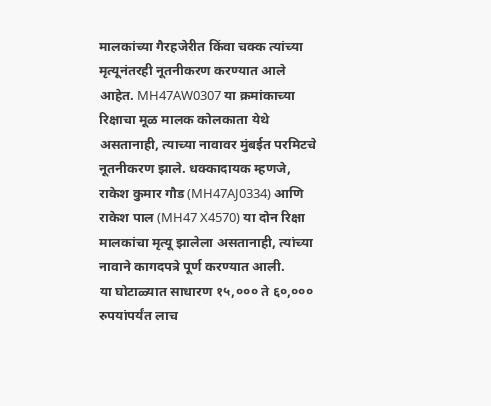मालकांच्या गैरहजेरीत किंवा चक्क त्यांच्या मृत्यूनंतरही नूतनीकरण करण्यात आले आहेत. MH47AW0307 या क्रमांकाच्या रिक्षाचा मूळ मालक कोलकाता येथे असतानाही, त्याच्या नावावर मुंबईत परमिटचे नूतनीकरण झाले. धक्कादायक म्हणजे, राकेश कुमार गौड (MH47AJ0334) आणि राकेश पाल (MH47 X4570) या दोन रिक्षा मालकांचा मृत्यू झालेला असतानाही, त्यांच्या नावाने कागदपत्रे पूर्ण करण्यात आली.
या घोटाळ्यात साधारण १५,००० ते ६०,००० रुपयांपर्यंत लाच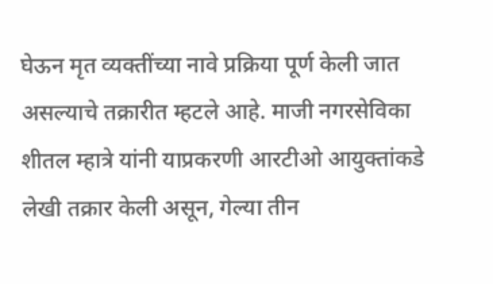घेऊन मृत व्यक्तींच्या नावे प्रक्रिया पूर्ण केली जात असल्याचे तक्रारीत म्हटले आहे. माजी नगरसेविका शीतल म्हात्रे यांनी याप्रकरणी आरटीओ आयुक्तांकडे लेखी तक्रार केली असून, गेल्या तीन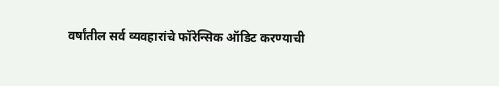वर्षांतील सर्व व्यवहारांचे फॉरेन्सिक ऑडिट करण्याची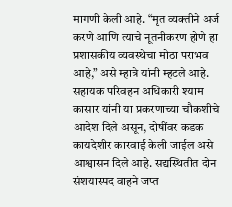मागणी केली आहे. “मृत व्यक्तीने अर्ज करणे आणि त्याचे नूतनीकरण होणे हा प्रशासकीय व्यवस्थेचा मोठा पराभव आहे,” असे म्हात्रे यांनी म्हटले आहे.
सहायक परिवहन अधिकारी श्याम कासार यांनी या प्रकरणाच्या चौकशीचे आदेश दिले असून, दोषींवर कडक कायदेशीर कारवाई केली जाईल असे आश्वासन दिले आहे. सद्यस्थितीत दोन संशयास्पद वाहने जप्त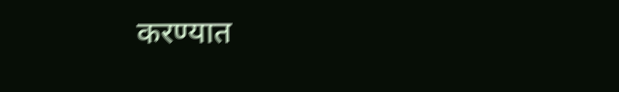करण्यात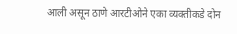आली असून ठाणे आरटीओने एका व्यक्तीकडे दोन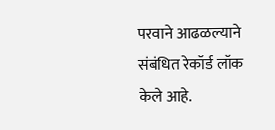परवाने आढळल्याने संबंधित रेकॉर्ड लॉक केले आहे.